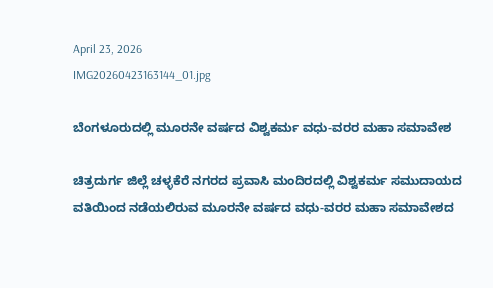April 23, 2026
IMG20260423163144_01.jpg

ಬೆಂಗಳೂರುದಲ್ಲಿ ಮೂರನೇ ವರ್ಷದ ವಿಶ್ವಕರ್ಮ ವಧು-ವರರ ಮಹಾ ಸಮಾವೇಶ

ಚಿತ್ರದುರ್ಗ ಜಿಲ್ಲೆ ಚಳ್ಳಕೆರೆ ನಗರದ ಪ್ರವಾಸಿ ಮಂದಿರದಲ್ಲಿ ವಿಶ್ವಕರ್ಮ ಸಮುದಾಯದ ವತಿಯಿಂದ ನಡೆಯಲಿರುವ ಮೂರನೇ ವರ್ಷದ ವಧು-ವರರ ಮಹಾ ಸಮಾವೇಶದ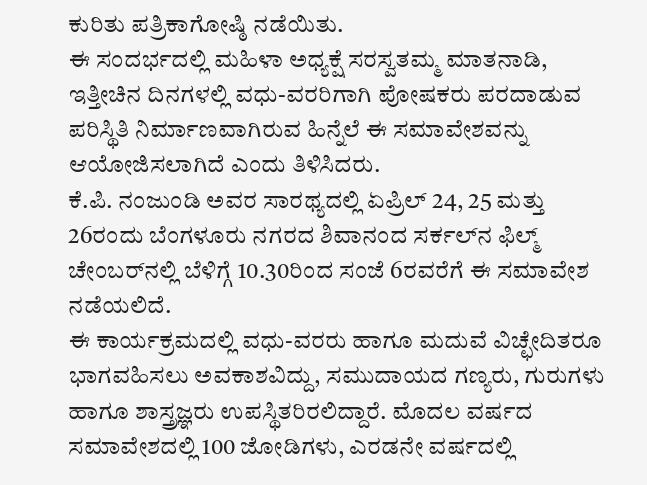ಕುರಿತು ಪತ್ರಿಕಾಗೋಷ್ಠಿ ನಡೆಯಿತು.
ಈ ಸಂದರ್ಭದಲ್ಲಿ ಮಹಿಳಾ ಅಧ್ಯಕ್ಷೆ ಸರಸ್ವತಮ್ಮ ಮಾತನಾಡಿ, ಇತ್ತೀಚಿನ ದಿನಗಳಲ್ಲಿ ವಧು-ವರರಿಗಾಗಿ ಪೋಷಕರು ಪರದಾಡುವ ಪರಿಸ್ಥಿತಿ ನಿರ್ಮಾಣವಾಗಿರುವ ಹಿನ್ನೆಲೆ ಈ ಸಮಾವೇಶವನ್ನು ಆಯೋಜಿಸಲಾಗಿದೆ ಎಂದು ತಿಳಿಸಿದರು.
ಕೆ.ಪಿ. ನಂಜುಂಡಿ ಅವರ ಸಾರಥ್ಯದಲ್ಲಿ ಏಪ್ರಿಲ್ 24, 25 ಮತ್ತು 26ರಂದು ಬೆಂಗಳೂರು ನಗರದ ಶಿವಾನಂದ ಸರ್ಕಲ್‌ನ ಫಿಲ್ಮ್ ಚೇಂಬರ್‌ನಲ್ಲಿ ಬೆಳಿಗ್ಗೆ 10.30ರಿಂದ ಸಂಜೆ 6ರವರೆಗೆ ಈ ಸಮಾವೇಶ ನಡೆಯಲಿದೆ.
ಈ ಕಾರ್ಯಕ್ರಮದಲ್ಲಿ ವಧು-ವರರು ಹಾಗೂ ಮದುವೆ ವಿಚ್ಛೇದಿತರೂ ಭಾಗವಹಿಸಲು ಅವಕಾಶವಿದ್ದು, ಸಮುದಾಯದ ಗಣ್ಯರು, ಗುರುಗಳು ಹಾಗೂ ಶಾಸ್ತ್ರಜ್ಞರು ಉಪಸ್ಥಿತರಿರಲಿದ್ದಾರೆ. ಮೊದಲ ವರ್ಷದ ಸಮಾವೇಶದಲ್ಲಿ 100 ಜೋಡಿಗಳು, ಎರಡನೇ ವರ್ಷದಲ್ಲಿ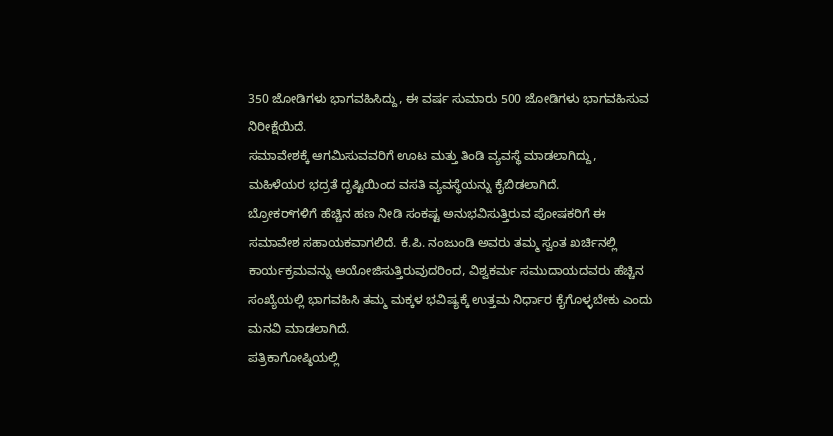350 ಜೋಡಿಗಳು ಭಾಗವಹಿಸಿದ್ದು, ಈ ವರ್ಷ ಸುಮಾರು 500 ಜೋಡಿಗಳು ಭಾಗವಹಿಸುವ ನಿರೀಕ್ಷೆಯಿದೆ.
ಸಮಾವೇಶಕ್ಕೆ ಆಗಮಿಸುವವರಿಗೆ ಊಟ ಮತ್ತು ತಿಂಡಿ ವ್ಯವಸ್ಥೆ ಮಾಡಲಾಗಿದ್ದು, ಮಹಿಳೆಯರ ಭದ್ರತೆ ದೃಷ್ಟಿಯಿಂದ ವಸತಿ ವ್ಯವಸ್ಥೆಯನ್ನು ಕೈಬಿಡಲಾಗಿದೆ.
ಬ್ರೋಕರ್‌ಗಳಿಗೆ ಹೆಚ್ಚಿನ ಹಣ ನೀಡಿ ಸಂಕಷ್ಟ ಅನುಭವಿಸುತ್ತಿರುವ ಪೋಷಕರಿಗೆ ಈ ಸಮಾವೇಶ ಸಹಾಯಕವಾಗಲಿದೆ. ಕೆ.ಪಿ. ನಂಜುಂಡಿ ಅವರು ತಮ್ಮ ಸ್ವಂತ ಖರ್ಚಿನಲ್ಲಿ ಕಾರ್ಯಕ್ರಮವನ್ನು ಆಯೋಜಿಸುತ್ತಿರುವುದರಿಂದ, ವಿಶ್ವಕರ್ಮ ಸಮುದಾಯದವರು ಹೆಚ್ಚಿನ ಸಂಖ್ಯೆಯಲ್ಲಿ ಭಾಗವಹಿಸಿ ತಮ್ಮ ಮಕ್ಕಳ ಭವಿಷ್ಯಕ್ಕೆ ಉತ್ತಮ ನಿರ್ಧಾರ ಕೈಗೊಳ್ಳಬೇಕು ಎಂದು ಮನವಿ ಮಾಡಲಾಗಿದೆ.
ಪತ್ರಿಕಾಗೋಷ್ಠಿಯಲ್ಲಿ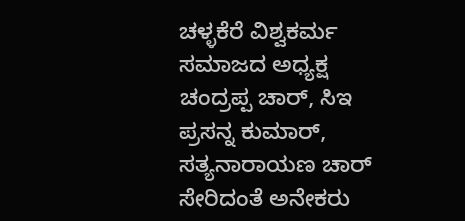ಚಳ್ಳಕೆರೆ ವಿಶ್ವಕರ್ಮ ಸಮಾಜದ ಅಧ್ಯಕ್ಷ ಚಂದ್ರಪ್ಪ ಚಾರ್, ಸಿಇ ಪ್ರಸನ್ನ ಕುಮಾರ್, ಸತ್ಯನಾರಾಯಣ ಚಾರ್ ಸೇರಿದಂತೆ ಅನೇಕರು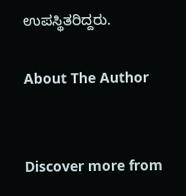ಉಪಸ್ಥಿತರಿದ್ದರು.

About The Author


Discover more from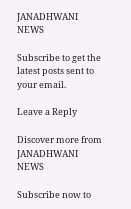JANADHWANI NEWS

Subscribe to get the latest posts sent to your email.

Leave a Reply

Discover more from JANADHWANI NEWS

Subscribe now to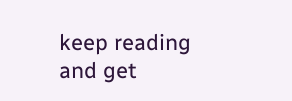keep reading and get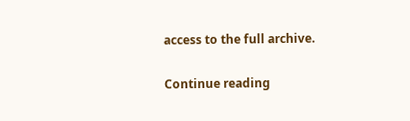access to the full archive.

Continue reading